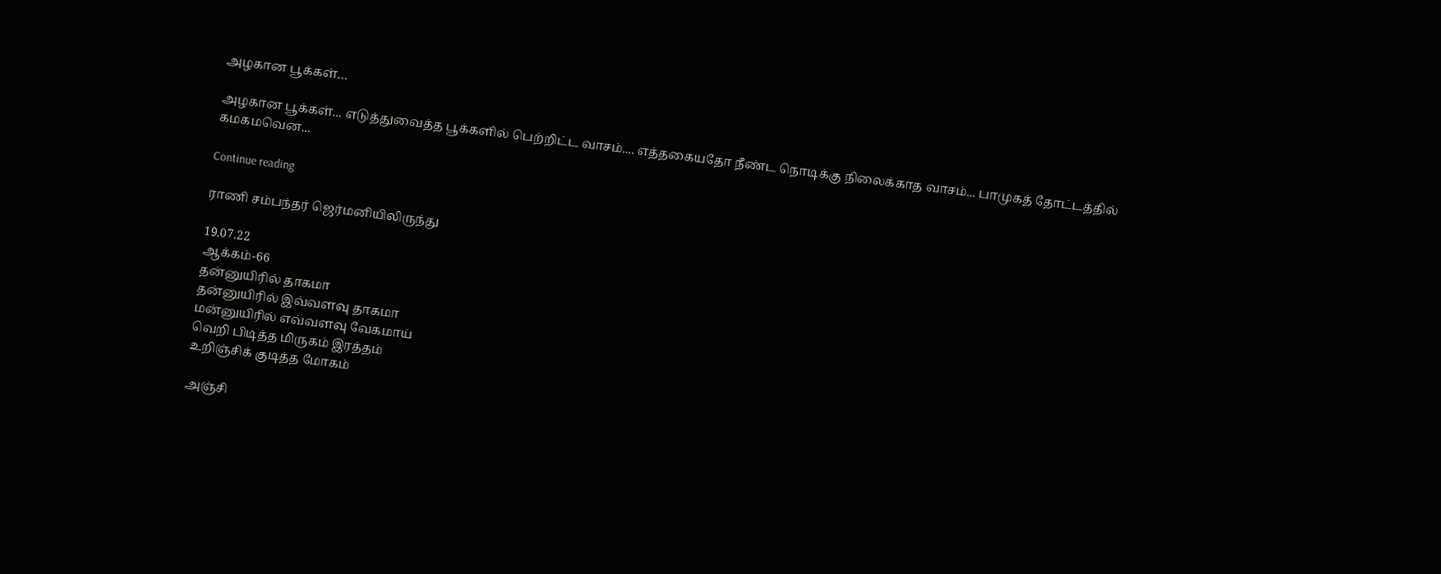அழகான பூக்கள்…

அழகான பூக்கள்... எடுத்துவைத்த பூக்களில் பெற்றிட்ட வாசம்.... எத்தகையதோ நீண்ட நொடிக்கு நிலைக்காத வாசம்... பாமுகத் தோட்டத்தில் கமகமவென...

Continue reading

ராணி சம்பந்தர் ஜெர்மனியிலிருந்து

19.07.22
ஆக்கம்-66
தன்னுயிரில் தாகமா
தன்னுயிரில் இவ்வளவு தாகமா
மன்னுயிரில் எவ்வளவு வேகமாய்
வெறி பிடித்த மிருகம் இரத்தம்
உறிஞ்சிக் குடித்த மோகம்

அஞ்சி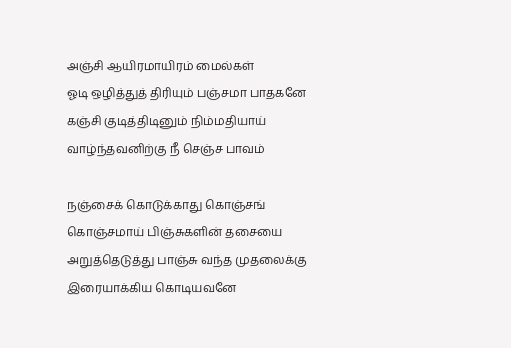அஞ்சி ஆயிரமாயிரம் மைல்கள்
ஓடி ஒழித்துத் திரியும் பஞ்சமா பாதகனே
கஞ்சி குடித்திடினும் நிம்மதியாய்
வாழ்ந்தவனிற்கு நீ செஞ்ச பாவம்

நஞ்சைக் கொடுக்காது கொஞ்சங்
கொஞ்சமாய் பிஞ்சுகளின் தசையை
அறுத்தெடுத்து பாஞ்சு வந்த முதலைக்கு
இரையாக்கிய கொடியவனே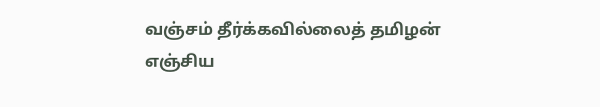வஞ்சம் தீர்க்கவில்லைத் தமிழன்
எஞ்சிய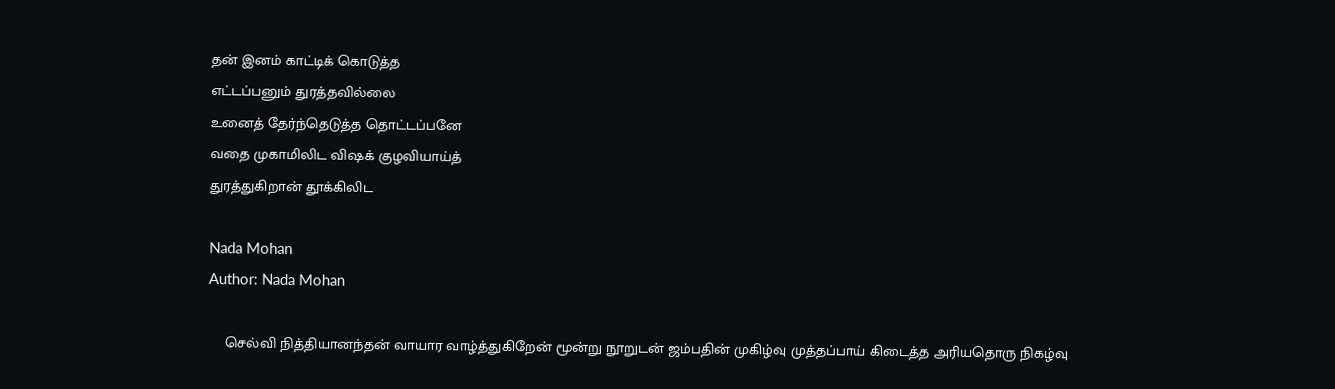தன் இனம் காட்டிக் கொடுத்த
எட்டப்பனும் துரத்தவில்லை
உனைத் தேர்ந்தெடுத்த தொட்டப்பனே
வதை முகாமிலிட விஷக் குழவியாய்த்
துரத்துகிறான் தூக்கிலிட

Nada Mohan
Author: Nada Mohan

    செல்வி நித்தியானந்தன் வாயார வாழ்த்துகிறேன் மூன்று நூறுடன் ஜம்பதின் முகிழ்வு முத்தப்பாய் கிடைத்த அரியதொரு நிகழ்வு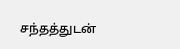சந்தத்துடன்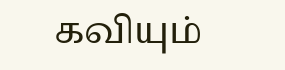கவியும்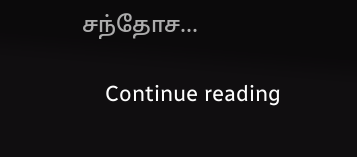சந்தோச...

    Continue reading